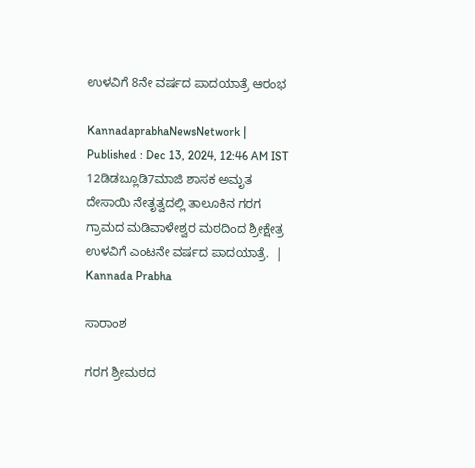ಉಳವಿಗೆ 8ನೇ ವರ್ಷದ ಪಾದಯಾತ್ರೆ ಆರಂಭ

KannadaprabhaNewsNetwork |
Published : Dec 13, 2024, 12:46 AM IST
12ಡಿಡಬ್ಲೂಡಿ7ಮಾಜಿ ಶಾಸಕ ಅಮೃತ ದೇಸಾಯಿ ನೇತೃತ್ವದಲ್ಲಿ ತಾಲೂಕಿನ ಗರಗ ಗ್ರಾಮದ ಮಡಿವಾಳೇಶ್ವರ ಮಠದಿಂದ ಶ್ರೀಕ್ಷೇತ್ರ ಉಳವಿಗೆ ಎಂಟನೇ ವರ್ಷದ ಪಾದಯಾತ್ರೆ.  | Kannada Prabha

ಸಾರಾಂಶ

ಗರಗ ಶ್ರೀಮಠದ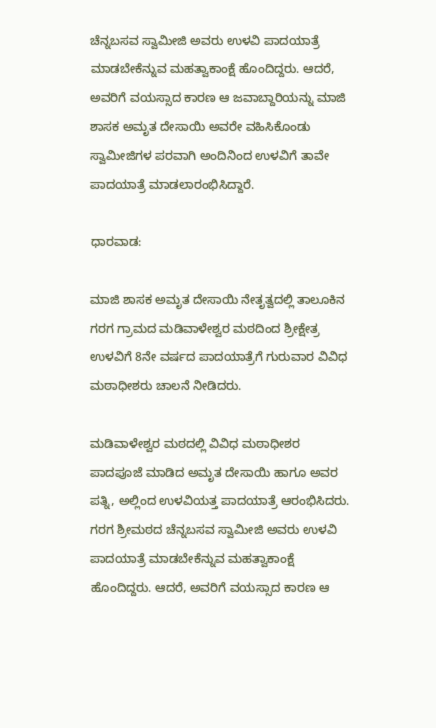ಚೆನ್ನಬಸವ ಸ್ವಾಮೀಜಿ ಅವರು ಉಳವಿ ಪಾದಯಾತ್ರೆ ಮಾಡಬೇಕೆನ್ನುವ ಮಹತ್ವಾಕಾಂಕ್ಷೆ ಹೊಂದಿದ್ದರು. ಆದರೆ, ಅವರಿಗೆ ವಯಸ್ಸಾದ ಕಾರಣ ಆ ಜವಾಬ್ದಾರಿಯನ್ನು ಮಾಜಿ ಶಾಸಕ ಅಮೃತ ದೇಸಾಯಿ ಅವರೇ ವಹಿಸಿಕೊಂಡು ಸ್ವಾಮೀಜಿಗಳ ಪರವಾಗಿ ಅಂದಿನಿಂದ ಉಳವಿಗೆ ತಾವೇ ಪಾದಯಾತ್ರೆ ಮಾಡಲಾರಂಭಿಸಿದ್ದಾರೆ.

ಧಾರವಾಡ:

ಮಾಜಿ ಶಾಸಕ ಅಮೃತ ದೇಸಾಯಿ ನೇತೃತ್ವದಲ್ಲಿ ತಾಲೂಕಿನ ಗರಗ ಗ್ರಾಮದ ಮಡಿವಾಳೇಶ್ವರ ಮಠದಿಂದ ಶ್ರೀಕ್ಷೇತ್ರ ಉಳವಿಗೆ 8ನೇ ವರ್ಷದ ಪಾದಯಾತ್ರೆಗೆ ಗುರುವಾರ ವಿವಿಧ ಮಠಾಧೀಶರು ಚಾಲನೆ ನೀಡಿದರು.

ಮಡಿವಾಳೇಶ್ವರ ಮಠದಲ್ಲಿ ವಿವಿಧ ಮಠಾಧೀಶರ ಪಾದಪೂಜೆ ಮಾಡಿದ ಅಮೃತ ದೇಸಾಯಿ ಹಾಗೂ ಅವರ ಪತ್ನಿ, ಅಲ್ಲಿಂದ ಉಳವಿಯತ್ತ ಪಾದಯಾತ್ರೆ ಆರಂಭಿಸಿದರು. ಗರಗ ಶ್ರೀಮಠದ ಚೆನ್ನಬಸವ ಸ್ವಾಮೀಜಿ ಅವರು ಉಳವಿ ಪಾದಯಾತ್ರೆ ಮಾಡಬೇಕೆನ್ನುವ ಮಹತ್ವಾಕಾಂಕ್ಷೆ ಹೊಂದಿದ್ದರು. ಆದರೆ, ಅವರಿಗೆ ವಯಸ್ಸಾದ ಕಾರಣ ಆ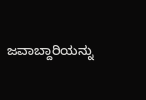ಜವಾಬ್ದಾರಿಯನ್ನು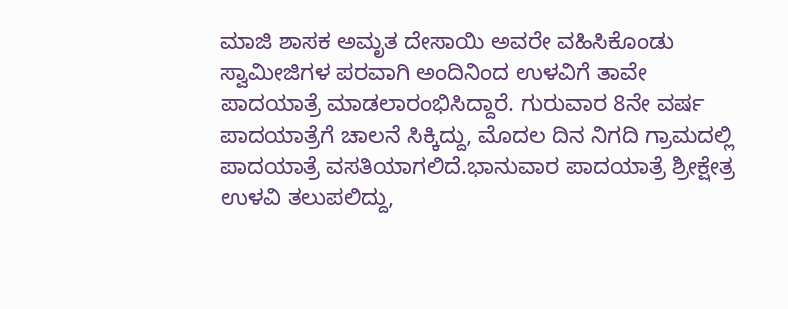ಮಾಜಿ ಶಾಸಕ ಅಮೃತ ದೇಸಾಯಿ ಅವರೇ ವಹಿಸಿಕೊಂಡು ಸ್ವಾಮೀಜಿಗಳ ಪರವಾಗಿ ಅಂದಿನಿಂದ ಉಳವಿಗೆ ತಾವೇ ಪಾದಯಾತ್ರೆ ಮಾಡಲಾರಂಭಿಸಿದ್ದಾರೆ. ಗುರುವಾರ 8ನೇ ವರ್ಷ ಪಾದಯಾತ್ರೆಗೆ ಚಾಲನೆ ಸಿಕ್ಕಿದ್ದು, ಮೊದಲ ದಿನ ನಿಗದಿ ಗ್ರಾಮದಲ್ಲಿ ಪಾದಯಾತ್ರೆ ವಸತಿಯಾಗಲಿದೆ.ಭಾನುವಾರ ಪಾದಯಾತ್ರೆ ಶ್ರೀಕ್ಷೇತ್ರ ಉಳವಿ ತಲುಪಲಿದ್ದು,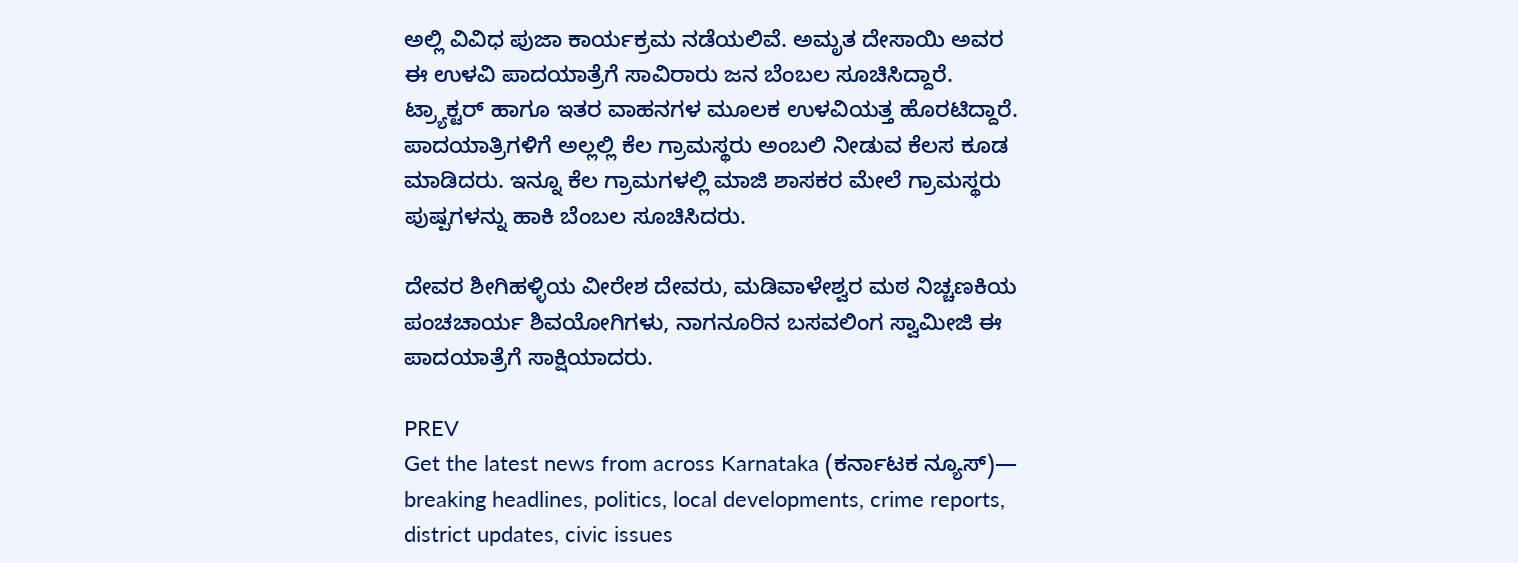ಅಲ್ಲಿ ವಿವಿಧ ಪುಜಾ ಕಾರ್ಯಕ್ರಮ ನಡೆಯಲಿವೆ. ಅಮೃತ ದೇಸಾಯಿ ಅವರ ಈ ಉಳವಿ ಪಾದಯಾತ್ರೆಗೆ ಸಾವಿರಾರು ಜನ ಬೆಂಬಲ ಸೂಚಿಸಿದ್ದಾರೆ. ಟ್ರ‍್ಯಾಕ್ಟರ್ ಹಾಗೂ ಇತರ ವಾಹನಗಳ ಮೂಲಕ ಉಳವಿಯತ್ತ ಹೊರಟಿದ್ದಾರೆ. ಪಾದಯಾತ್ರಿಗಳಿಗೆ ಅಲ್ಲಲ್ಲಿ ಕೆಲ ಗ್ರಾಮಸ್ಥರು ಅಂಬಲಿ ನೀಡುವ ಕೆಲಸ ಕೂಡ ಮಾಡಿದರು. ಇನ್ನೂ ಕೆಲ ಗ್ರಾಮಗಳಲ್ಲಿ ಮಾಜಿ ಶಾಸಕರ ಮೇಲೆ ಗ್ರಾಮಸ್ಥರು ಪುಷ್ಪಗಳನ್ನು ಹಾಕಿ ಬೆಂಬಲ ಸೂಚಿಸಿದರು.

ದೇವರ ಶೀಗಿಹಳ್ಳಿಯ ವೀರೇಶ ದೇವರು, ಮಡಿವಾಳೇಶ್ವರ ಮಠ ನಿಚ್ಚಣಕಿಯ ಪಂಚಚಾರ್ಯ ಶಿವಯೋಗಿಗಳು, ನಾಗನೂರಿನ ಬಸವಲಿಂಗ ಸ್ವಾಮೀಜಿ ಈ ಪಾದಯಾತ್ರೆಗೆ ಸಾಕ್ಷಿಯಾದರು.

PREV
Get the latest news from across Karnataka (ಕರ್ನಾಟಕ ನ್ಯೂಸ್)— breaking headlines, politics, local developments, crime reports, district updates, civic issues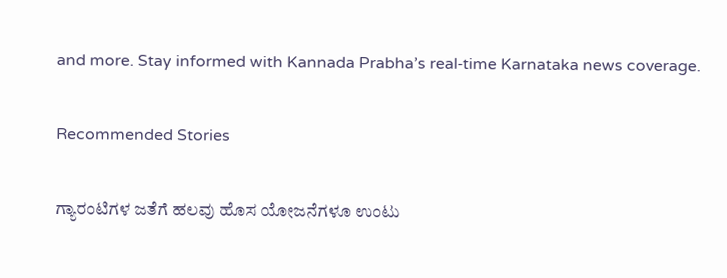and more. Stay informed with Kannada Prabha’s real‑time Karnataka news coverage.

Recommended Stories

ಗ್ಯಾರಂಟಿಗಳ ಜತೆಗೆ ಹಲವು ಹೊಸ ಯೋಜನೆಗಳೂ ಉಂಟು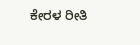ಕೇರಳ ರೀತಿ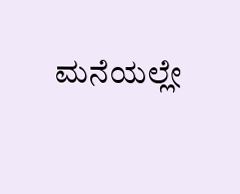ಮನೆಯಲ್ಲೇ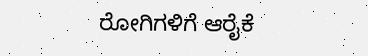ರೋಗಿಗಳಿಗೆ ಆರೈಕೆ